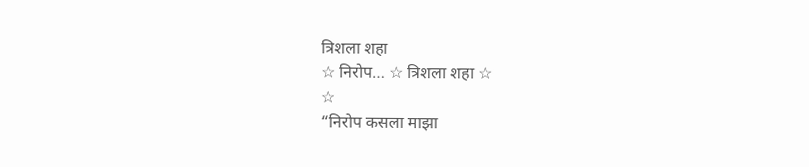त्रिशला शहा
☆ निरोप… ☆ त्रिशला शहा ☆
☆
“निरोप कसला माझा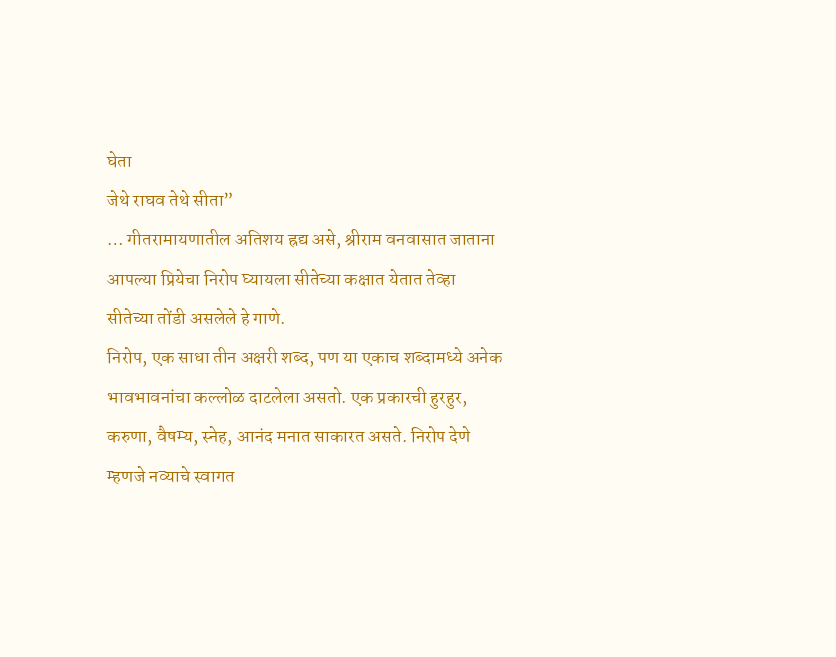घेता
जेथे राघव तेथे सीता”
… गीतरामायणातील अतिशय ह्रद्य असे, श्रीराम वनवासात जाताना आपल्या प्रियेचा निरोप घ्यायला सीतेच्या कक्षात येतात तेव्हा सीतेच्या तोंडी असलेले हे गाणे.
निरोप, एक साधा तीन अक्षरी शब्द, पण या एकाच शब्दामध्ये अनेक भावभावनांचा कल्लोळ दाटलेला असतो. एक प्रकारची हुरहुर, करुणा, वैषम्य, स्नेह, आनंद मनात साकारत असते. निरोप देणे म्हणजे नव्याचे स्वागत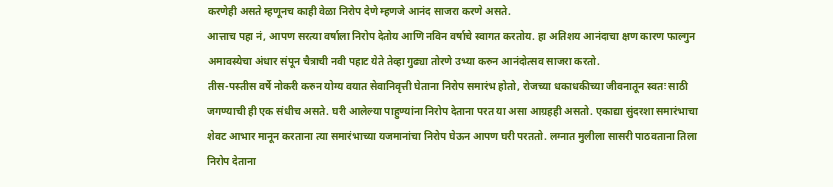करणेही असते म्हणूनच काही वेळा निरोप देणे म्हणजे आनंद साजरा करणे असते.
आत्ताच पहा नं, आपण सरत्या वर्षाला निरोप देतोय आणि नविन वर्षाचे स्वागत करतोय. हा अतिशय आनंदाचा क्षण कारण फाल्गुन अमावस्येचा अंधार संपून चैत्राची नवी पहाट येते तेव्हा गुढ्या तोरणे उभ्या करुन आनंदोत्सव साजरा करतो.
तीस-पस्तीस वर्षे नोकरी करुन योग्य वयात सेवानिवृत्ती घेताना निरोप समारंभ होतो, रोजच्या धकाधकीच्या जीवनातून स्वतः साठी जगण्याची ही एक संधीच असते. घरी आलेल्या पाहुण्यांना निरोप देताना परत या असा आग्रहही असतो. एकाद्या सुंदरशा समारंभाचा शेवट आभार मानून करताना त्या समारंभाच्या यजमानांचा निरोप घेऊन आपण घरी परततो. लग्नात मुलीला सासरी पाठवताना तिला निरोप देताना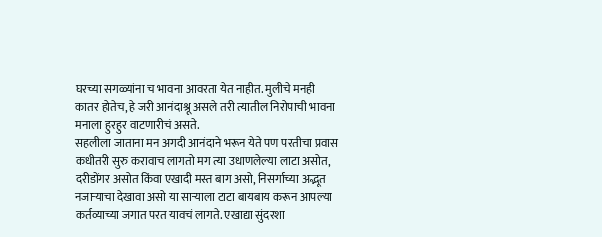घरच्या सगळ्यांना च भावना आवरता येत नाहीत. मुलीचे मनही कातर होतेच, हे जरी आनंदाश्रू असले तरी त्यातील निरोपाची भावना मनाला हुरहुर वाटणारीचं असते.
सहलीला जाताना मन अगदी आनंदाने भरून येते पण परतीचा प्रवास कधीतरी सुरु करावाच लागतो मग त्या उधाणलेल्या लाटा असोत, दरीडोंगर असोत किंवा एखादी मस्त बाग असो, निसर्गाच्या अद्भूत नजाऱ्याचा देखावा असो या साऱ्याला टाटा बायबाय करून आपल्या कर्तव्याच्या जगात परत यावचं लागते. एखाद्या सुंदरशा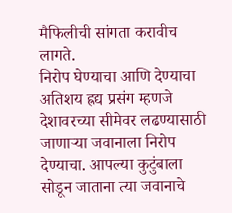मैफिलीची सांगता करावीच लागते.
निरोप घेण्याचा आणि देण्याचा अतिशय ह्रद्य प्रसंग म्हणजे देशावरच्या सीमेवर लढण्यासाठी जाणाऱ्या जवानाला निरोप देण्याचा. आपल्या कुटुंबाला सोडून जाताना त्या जवानाचे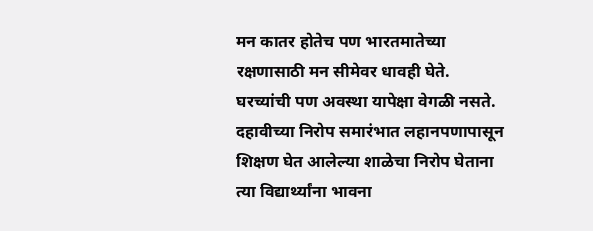मन कातर होतेच पण भारतमातेच्या रक्षणासाठी मन सीमेवर धावही घेते. घरच्यांची पण अवस्था यापेक्षा वेगळी नसते.
दहावीच्या निरोप समारंभात लहानपणापासून शिक्षण घेत आलेल्या शाळेचा निरोप घेताना त्या विद्यार्थ्यांना भावना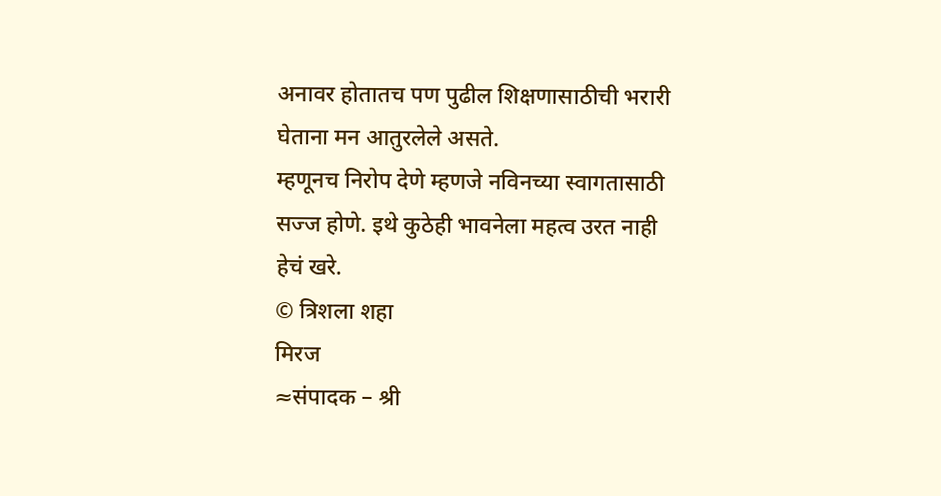अनावर होतातच पण पुढील शिक्षणासाठीची भरारी घेताना मन आतुरलेले असते.
म्हणूनच निरोप देणे म्हणजे नविनच्या स्वागतासाठी सज्ज होणे. इथे कुठेही भावनेला महत्व उरत नाही हेचं खरे.
© त्रिशला शहा
मिरज
≈संपादक – श्री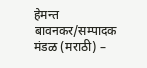हेमन्त बावनकर/सम्पादक मंडळ (मराठी) –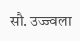सौ. उज्ज्वला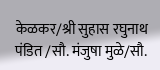केळकर/श्री सुहास रघुनाथ पंडित /सौ. मंजुषा मुळे/सौ.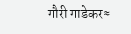गौरी गाडेकर≈